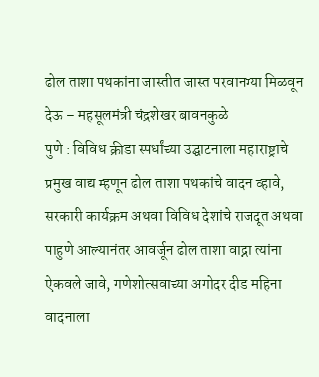ढोल ताशा पथकांना जास्तीत जास्त परवानग्या मिळवून देऊ – महसूलमंत्री चंद्रशेखर बावनकुळे
पुणे : विविध क्रीडा स्पर्धांच्या उद्घाटनाला महाराष्ट्राचे प्रमुख वाद्य म्हणून ढोल ताशा पथकांचे वादन व्हावे, सरकारी कार्यक्रम अथवा विविध देशांचे राजदूत अथवा पाहुणे आल्यानंतर आवर्जून ढोल ताशा वाद्ना त्यांना ऐकवले जावे, गणेशोत्सवाच्या अगोदर दीड महिना वादनाला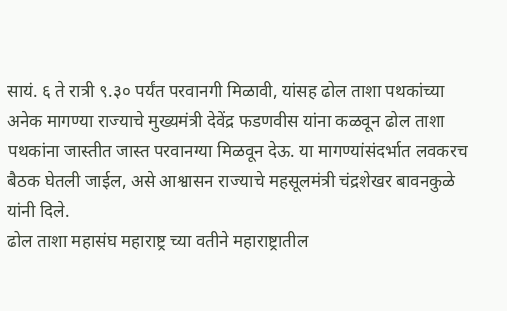सायं. ६ ते रात्री ९.३० पर्यंत परवानगी मिळावी, यांसह ढोल ताशा पथकांच्या अनेक मागण्या राज्याचे मुख्यमंत्री देवेंद्र फडणवीस यांना कळवून ढोल ताशा पथकांना जास्तीत जास्त परवानग्या मिळवून देऊ. या मागण्यांसंदर्भात लवकरच बैठक घेतली जाईल, असे आश्वासन राज्याचे महसूलमंत्री चंद्रशेखर बावनकुळे यांनी दिले.
ढोल ताशा महासंघ महाराष्ट्र च्या वतीने महाराष्ट्रातील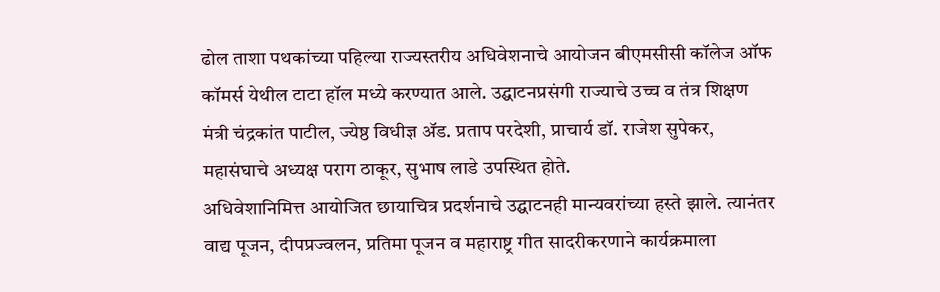ढोल ताशा पथकांच्या पहिल्या राज्यस्तरीय अधिवेशनाचे आयोजन बीएमसीसी कॉलेज ऑफ कॉमर्स येथील टाटा हॉल मध्ये करण्यात आले. उद्घाटनप्रसंगी राज्याचे उच्च व तंत्र शिक्षण मंत्री चंद्रकांत पाटील, ज्येष्ठ विधीज्ञ ॲड. प्रताप परदेशी, प्राचार्य डॉ. राजेश सुपेकर, महासंघाचे अध्यक्ष पराग ठाकूर, सुभाष लाडे उपस्थित होते.
अधिवेशानिमित्त आयोजित छायाचित्र प्रदर्शनाचे उद्घाटनही मान्यवरांच्या हस्ते झाले. त्यानंतर वाद्य पूजन, दीपप्रज्वलन, प्रतिमा पूजन व महाराष्ट्र गीत सादरीकरणाने कार्यक्रमाला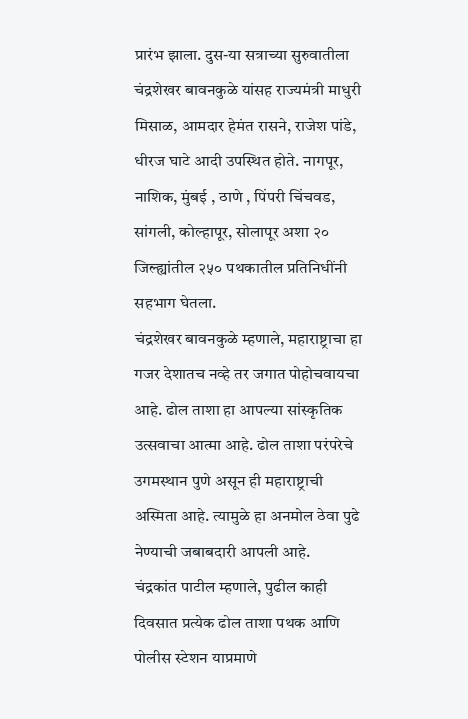प्रारंभ झाला. दुस-या सत्राच्या सुरुवातीला चंद्रशेखर बावनकुळे यांसह राज्यमंत्री माधुरी मिसाळ, आमदार हेमंत रासने, राजेश पांडे, धीरज घाटे आदी उपस्थित होते. नागपूर, नाशिक, मुंबई , ठाणे , पिंपरी चिंचवड, सांगली, कोल्हापूर, सोलापूर अशा २० जिल्ह्यांतील २५० पथकातील प्रतिनिधींनी सहभाग घेतला.
चंद्रशेखर बावनकुळे म्हणाले, महाराष्ट्राचा हा गजर देशातच नव्हे तर जगात पोहोचवायचा आहे. ढोल ताशा हा आपल्या सांस्कृतिक उत्सवाचा आत्मा आहे. ढोल ताशा परंपरेचे उगमस्थान पुणे असून ही महाराष्ट्राची अस्मिता आहे. त्यामुळे हा अनमोल ठेवा पुढे नेण्याची जबाबदारी आपली आहे.
चंद्रकांत पाटील म्हणाले, पुढील काही दिवसात प्रत्येक ढोल ताशा पथक आणि पोलीस स्टेशन याप्रमाणे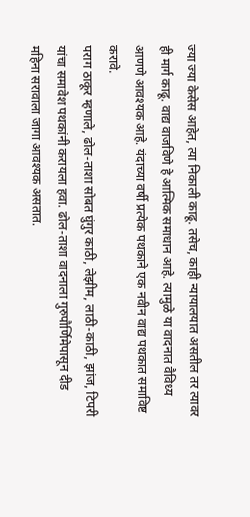ज्या ज्या केसेस आहेत, त्या निकाली काढू. तसेच, काही न्यायालयात असतील तर त्यावर ही मार्ग काढू. वाद्य वाजविणे हे आत्मिक समाधान आहे. त्यामुळे या वादनात वैविध्य आणणे आवश्यक आहे. यंदाच्या वर्षी प्रत्येक पथकाने एक नवीन वाद्य पथकात समाविष्ट करावे.
पराग ठाकूर म्हणाले, ढोल-ताशा सोबत घुंगुर काठी, लेझीम, लाठी-काठी, झांज, टिपरी यांचा समावेश पथकांनी करायला हवा. ढोल-ताशा वादनाला गुरुपौर्णिमेपासून दीड महिना सरावाला जागा आवश्यक असतात.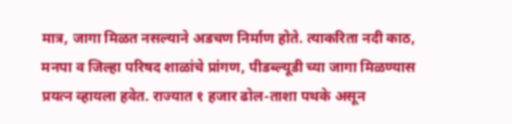मात्र, जागा मिळत नसल्याने अडचण निर्माण होते. त्याकरिता नदी काठ, मनपा व जिल्हा परिषद शाळांचे प्रांगण, पीडब्ल्यूडी च्या जागा मिळण्यास प्रयत्न व्हायला हवेत. राज्यात १ हजार ढोल-ताशा पथके असून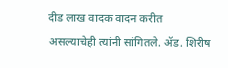दीड लाख वादक वादन करीत असल्याचेही त्यांनी सांगितले. ॲड. शिरीष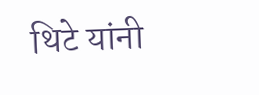थिटे यांनी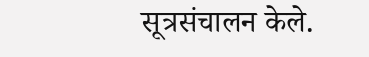सूत्रसंचालन केले.